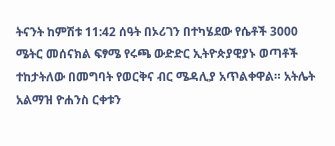ትናንት ከምሽቱ 11:42 ሰዓት በኦሪገን በተካሄደው የሴቶች 3000 ሜትር መሰናክል ፍፃሜ የሩጫ ውድድር ኢትዮጵያዊያኑ ወጣቶች ተከታትለው በመግባት የወርቅና ብር ሜዳሊያ አጥልቀዋል። አትሌት አልማዝ ዮሐንስ ርቀቱን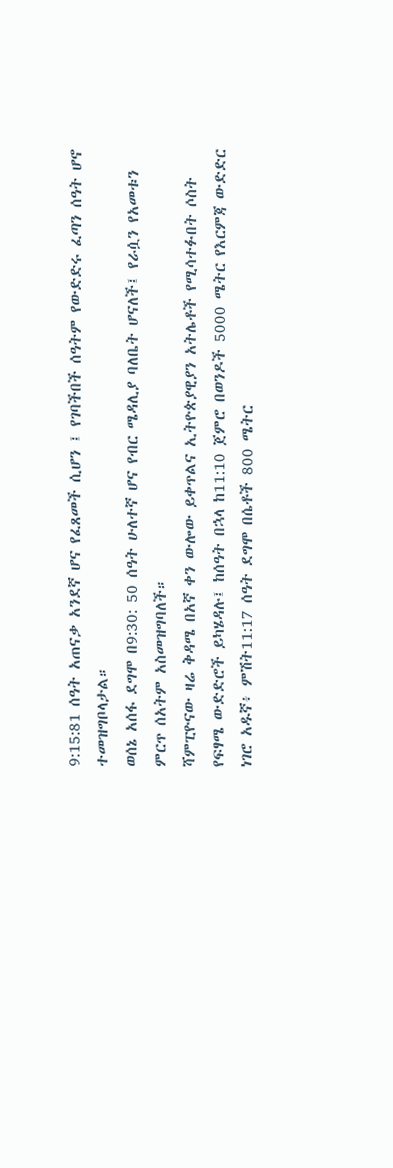9:15:81 ሰዓት አጠናቃ አንደኛ ሆና የፈጸመች ሲሆን ፤ የገባችበች ሰዓትም የውድድሩ ፈጣን ሰዓት ሆኖ ተመዝግቦላታል።
ወሰኔ አሰፋ ደግሞ በ9:30: 50 ሰዓት ሁለተኛ ሆና የብር ሜዳሊያ ባለቤት ሆናለች፤ የራሷን የአመቱን ምርጥ ሰአትም አስመዝግባለች።
ሻምፒዮናው ዛሬ ቅዳሜ በአኛ ቀን ውሎው ይቀጥልና ኢትዮጵያዊያን አትሌቶች የሚሳተፉበት ሶስት የፍፃሜ ውድድሮች ይካሄዳሉ፤ ከሰዓት በኋላ ከ11:10 ጀምሮ በወንዶች 5000 ሜትር የእርምጃ ውድድር ነገሮ አዱኛ፥ ምሽት11:17 ሰዓት ደግሞ በሴቶች 800 ሜትር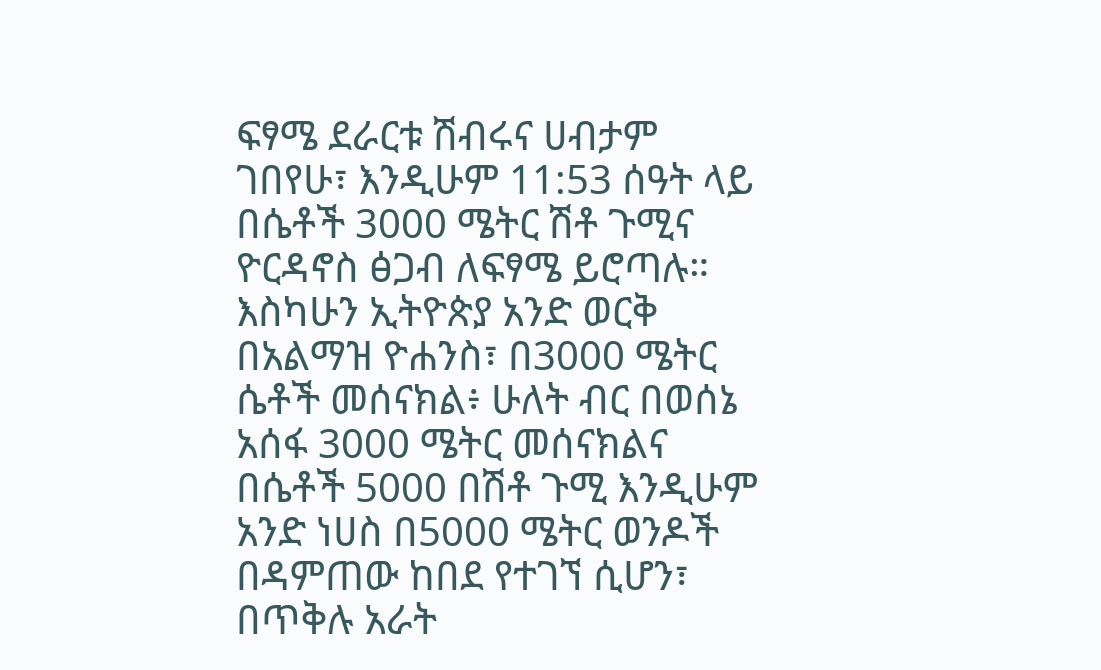ፍፃሜ ደራርቱ ሽብሩና ሀብታም ገበየሁ፣ እንዲሁም 11:53 ሰዓት ላይ በሴቶች 3000 ሜትር ሽቶ ጉሚና ዮርዳኖስ ፅጋብ ለፍፃሜ ይሮጣሉ።
እስካሁን ኢትዮጵያ አንድ ወርቅ በአልማዝ ዮሐንስ፣ በ3000 ሜትር ሴቶች መሰናክል፥ ሁለት ብር በወሰኔ አሰፋ 3000 ሜትር መሰናክልና በሴቶች 5000 በሽቶ ጉሚ እንዲሁም አንድ ነሀስ በ5000 ሜትር ወንዶች በዳምጠው ከበደ የተገኘ ሲሆን፣ በጥቅሉ አራት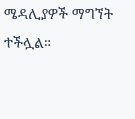ሜዳሊያዎች ማግኘት ተችሏል።